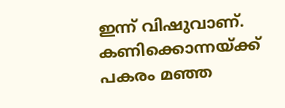ഇന്ന് വിഷുവാണ്. കണിക്കൊന്നയ്ക്ക് പകരം മഞ്ഞ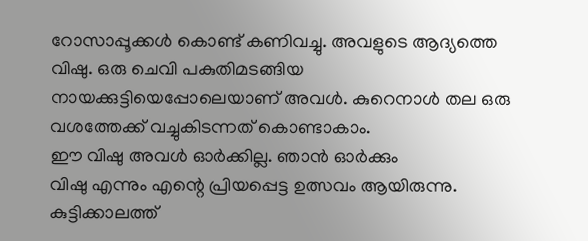റോസാപ്പൂക്കൾ കൊണ്ട് കണിവച്ചു. അവളുടെ ആദ്യത്തെ വിഷു. ഒരു ചെവി പകുതിമടങ്ങിയ നായക്കുട്ടിയെപ്പോലെയാണ് അവൾ. കുറെനാൾ തല ഒരു വശത്തേക്ക് വച്ചുകിടന്നത് കൊണ്ടാകാം.
ഈ വിഷു അവൾ ഓർക്കില്ല. ഞാൻ ഓർക്കും
വിഷു എന്നും എന്റെ പ്രിയപ്പെട്ട ഉത്സവം ആയിരുന്നു. കുട്ടിക്കാലത്ത്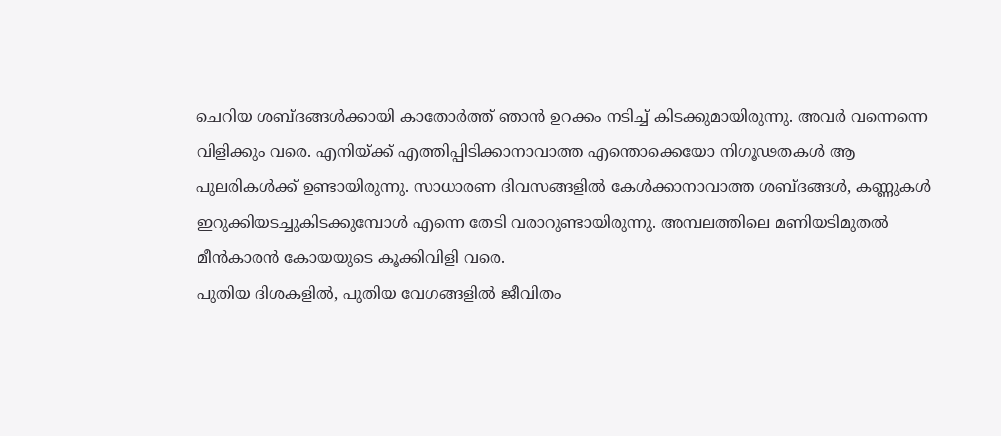ചെറിയ ശബ്ദങ്ങൾക്കായി കാതോർത്ത് ഞാൻ ഉറക്കം നടിച്ച് കിടക്കുമായിരുന്നു. അവർ വന്നെന്നെ വിളിക്കും വരെ. എനിയ്ക്ക് എത്തിപ്പിടിക്കാനാവാത്ത എന്തൊക്കെയോ നിഗൂഢതകൾ ആ പുലരികൾക്ക് ഉണ്ടായിരുന്നു. സാധാരണ ദിവസങ്ങളിൽ കേൾക്കാനാവാത്ത ശബ്ദങ്ങൾ, കണ്ണുകൾ ഇറുക്കിയടച്ചുകിടക്കുമ്പോൾ എന്നെ തേടി വരാറുണ്ടായിരുന്നു. അമ്പലത്തിലെ മണിയടിമുതൽ മീൻകാരൻ കോയയുടെ കൂക്കിവിളി വരെ.
പുതിയ ദിശകളിൽ, പുതിയ വേഗങ്ങളിൽ ജീവിതം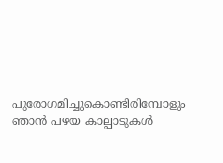പുരോഗമിച്ചുകൊണ്ടിരിമ്പോളും ഞാൻ പഴയ കാല്പാടുകൾ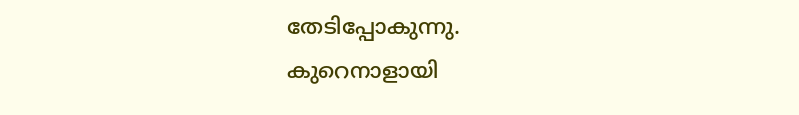തേടിപ്പോകുന്നു.
കുറെനാളായി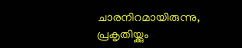ചാരനിറമായിരുന്നു, പ്രകൃതിയ്ക്കും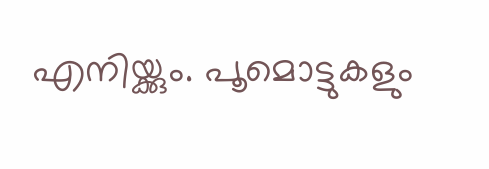എനിയ്ക്കും. പൂമൊട്ടുകളും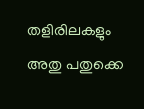തളിരിലകളും അതു പതുക്കെ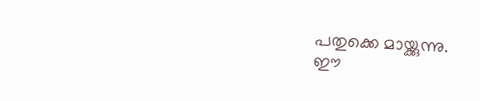പതുക്കെ മായ്ക്കുന്നു.
ഈ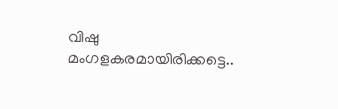വിഷു മംഗളകരമായിരിക്കട്ടെ..